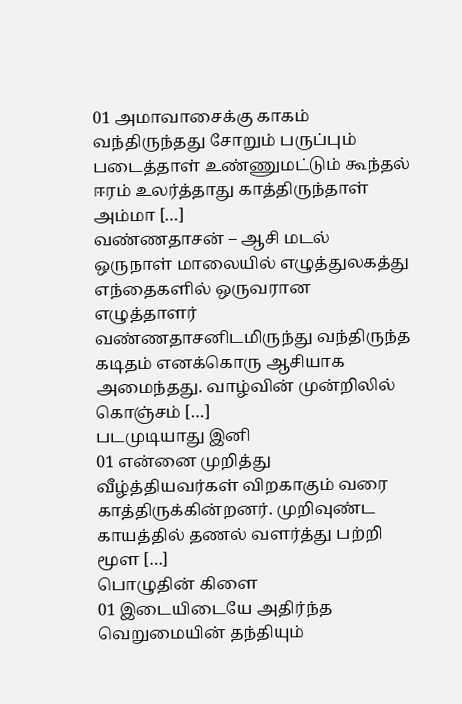01 அமாவாசைக்கு காகம் வந்திருந்தது சோறும் பருப்பும் படைத்தாள் உண்ணுமட்டும் கூந்தல் ஈரம் உலர்த்தாது காத்திருந்தாள் அம்மா […]
வண்ணதாசன் – ஆசி மடல்
ஒருநாள் மாலையில் எழுத்துலகத்து எந்தைகளில் ஒருவரான எழுத்தாளர் வண்ணதாசனிடமிருந்து வந்திருந்த கடிதம் எனக்கொரு ஆசியாக அமைந்தது. வாழ்வின் முன்றிலில் கொஞ்சம் […]
படமுடியாது இனி
01 என்னை முறித்து வீழ்த்தியவர்கள் விறகாகும் வரை காத்திருக்கின்றனர். முறிவுண்ட காயத்தில் தணல் வளர்த்து பற்றி மூள […]
பொழுதின் கிளை
01 இடையிடையே அதிர்ந்த வெறுமையின் தந்தியும்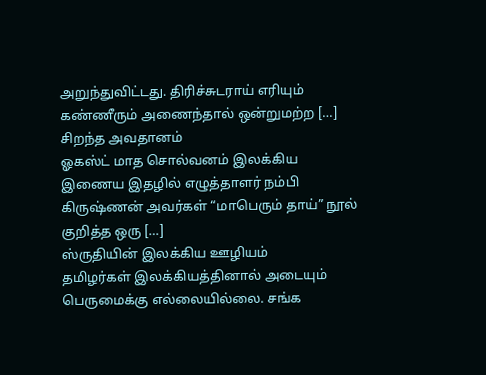அறுந்துவிட்டது. திரிச்சுடராய் எரியும் கண்ணீரும் அணைந்தால் ஒன்றுமற்ற […]
சிறந்த அவதானம்
ஓகஸ்ட் மாத சொல்வனம் இலக்கிய இணைய இதழில் எழுத்தாளர் நம்பி கிருஷ்ணன் அவர்கள் “மாபெரும் தாய்” நூல் குறித்த ஒரு […]
ஸ்ருதியின் இலக்கிய ஊழியம்
தமிழர்கள் இலக்கியத்தினால் அடையும் பெருமைக்கு எல்லையில்லை. சங்க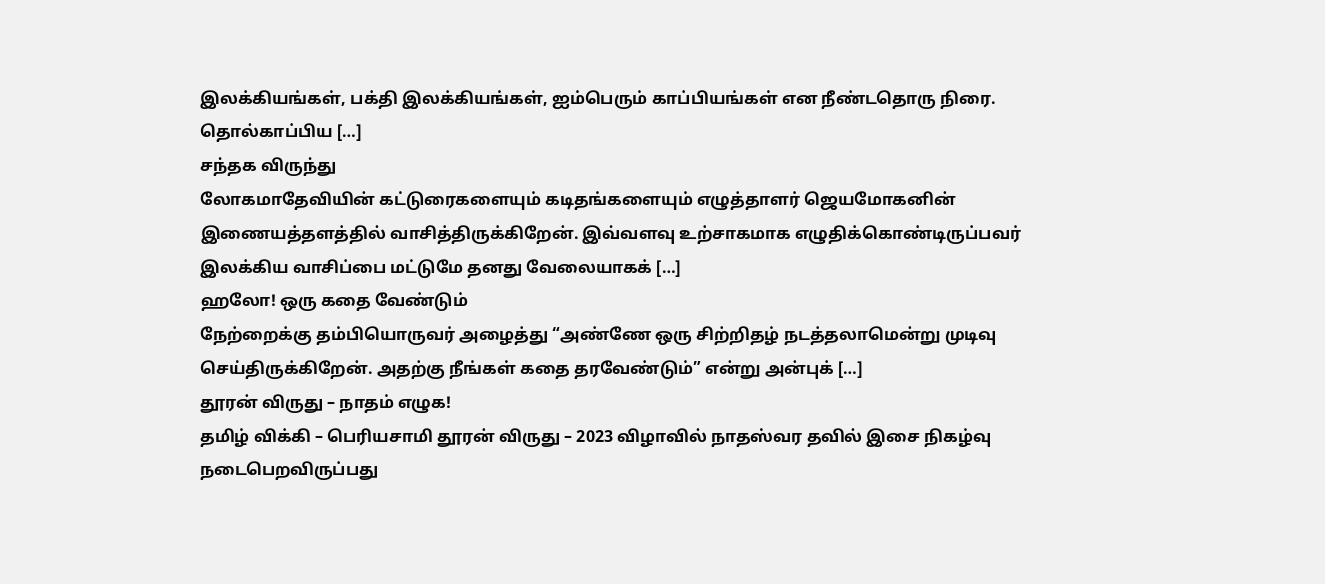இலக்கியங்கள், பக்தி இலக்கியங்கள், ஐம்பெரும் காப்பியங்கள் என நீண்டதொரு நிரை. தொல்காப்பிய […]
சந்தக விருந்து
லோகமாதேவியின் கட்டுரைகளையும் கடிதங்களையும் எழுத்தாளர் ஜெயமோகனின் இணையத்தளத்தில் வாசித்திருக்கிறேன். இவ்வளவு உற்சாகமாக எழுதிக்கொண்டிருப்பவர் இலக்கிய வாசிப்பை மட்டுமே தனது வேலையாகக் […]
ஹலோ! ஒரு கதை வேண்டும்
நேற்றைக்கு தம்பியொருவர் அழைத்து “அண்ணே ஒரு சிற்றிதழ் நடத்தலாமென்று முடிவு செய்திருக்கிறேன். அதற்கு நீங்கள் கதை தரவேண்டும்” என்று அன்புக் […]
தூரன் விருது – நாதம் எழுக!
தமிழ் விக்கி – பெரியசாமி தூரன் விருது – 2023 விழாவில் நாதஸ்வர தவில் இசை நிகழ்வு நடைபெறவிருப்பது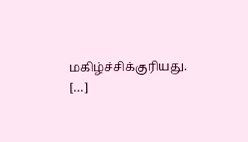மகிழ்ச்சிக்குரியது. […]